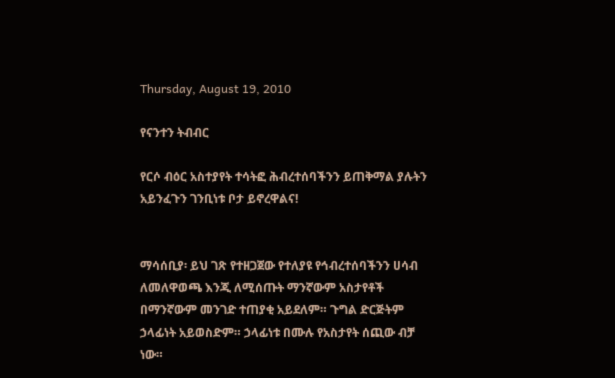Thursday, August 19, 2010

የናንተን ትብብር

የርሶ ብዕር አስተያየት ተሳትፎ ሕብረተሰባችንን ይጠቅማል ያሉትን አይንፈጉን ገንቢነቱ ቦታ ይኖረዋልና!


ማሳሰቢያ፡ ይህ ገጽ የተዘጋጀው የተለያዩ የኅብረተሰባችንን ሀሳብ ለመለዋወጫ እንጂ ለሚሰጡት ማንኛውም አስታየቶች በማንኛውም መንገድ ተጠያቂ አይደለም። ጉግል ድርጅትም ኃላፊነት አይወስድም። ኃላፊነቱ በሙሉ የአስታየት ሰጪው ብቻ ነው።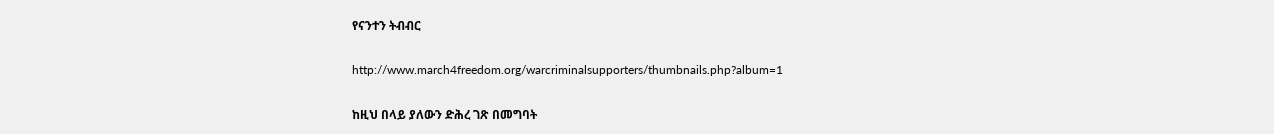የናንተን ትብብር

http://www.march4freedom.org/warcriminalsupporters/thumbnails.php?album=1

ከዚህ በላይ ያለውን ድሕረ ገጽ በመግባት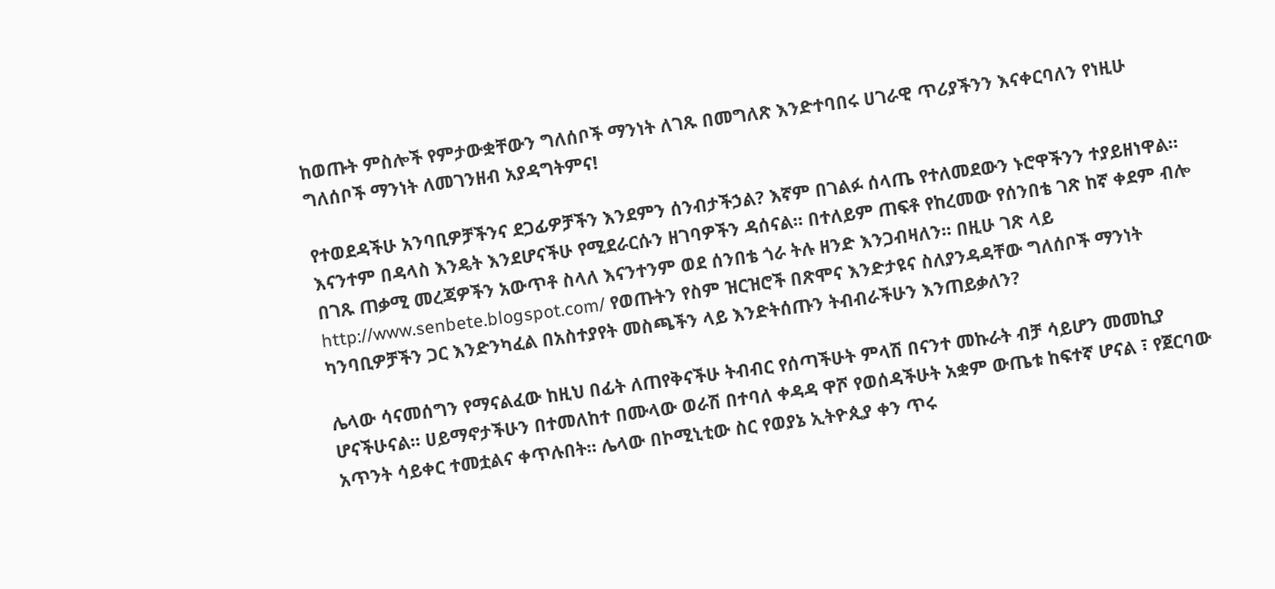ከወጡት ምስሎች የምታውቋቸውን ግለሰቦች ማንነት ለገጹ በመግለጽ እንድተባበሩ ሀገራዊ ጥሪያችንን እናቀርባለን የነዚሁ ግለሰቦች ማንነት ለመገንዘብ አያዳግትምና!

የተወደዳችሁ አንባቢዎቻችንና ደጋፊዎቻችን እንደምን ሰንብታችኃል? እኛም በገልፉ ሰላጤ የተለመደውን ኑሮዋችንን ተያይዘነዋል። እናንተም በዳላስ እንዴት እንደሆናችሁ የሚደራርሱን ዘገባዎችን ዳሰናል። በተለይም ጠፍቶ የከረመው የሰንበቴ ገጽ ከኛ ቀደም ብሎ በገጹ ጠቃሚ መረጃዎችን አውጥቶ ስላለ እናንተንም ወደ ሰንበቴ ጎራ ትሉ ዘንድ እንጋብዛለን። በዚሁ ገጽ ላይ http://www.senbete.blogspot.com/ የወጡትን የስም ዝርዝሮች በጽሞና እንድታዩና ስለያንዳዳቸው ግለሰቦች ማንነት ካንባቢዎቻችን ጋር እንድንካፈል በአስተያየት መስጫችን ላይ እንድትሰጡን ትብብራችሁን እንጠይቃለን?

ሌላው ሳናመሰግን የማናልፈው ከዚህ በፊት ለጠየቅናችሁ ትብብር የሰጣችሁት ምላሽ በናንተ መኩራት ብቻ ሳይሆን መመኪያ ሆናችሁናል። ሀይማኖታችሁን በተመለከተ በሙላው ወራሽ በተባለ ቀዳዳ ዋሾ የወሰዳችሁት አቋም ውጤቱ ከፍተኛ ሆናል ፣ የጀርባው አጥንት ሳይቀር ተመቷልና ቀጥሉበት። ሌላው በኮሚኒቲው ስር የወያኔ ኢትዮጲያ ቀን ጥሩ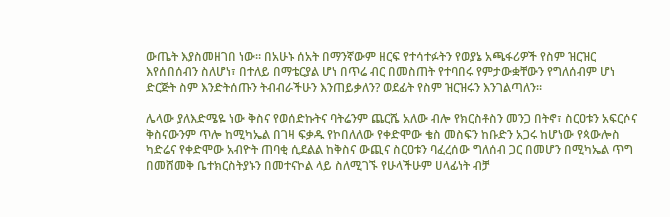ውጤት እያስመዘገበ ነው። በአሁኑ ሰአት በማንኛውም ዘርፍ የተሳተፉትን የወያኔ አጫፋሪዎች የስም ዝርዝር እየሰበሰብን ስለሆነ፣ በተለይ በማቴርያል ሆነ በጥሬ ብር በመስጠት የተባበሩ የምታውቋቸውን የግለሰብም ሆነ ድርጅት ስም እንድትሰጡን ትብብራችሁን እንጠይቃለን? ወደፊት የስም ዝርዝሩን እንገልጣለን።

ሌላው ያለእድሜዬ ነው ቅስና የወሰድኩትና ባትሬንም ጨርሼ አለው ብሎ የክርስቶስን መንጋ በትኖ፣ ስርዐቱን አፍርሶና ቅስናውንም ጥሎ ከሚካኤል በገዛ ፍቃዱ የኮበለለው የቀድሞው ቄስ መስፍን ከቡድን አጋሩ ከሆነው የጳውሎስ ካድሬና የቀድሞው አብዮት ጠባቂ ሲደልል ከቅስና ውጪና ስርዐቱን ባፈረሰው ግለሰብ ጋር በመሆን በሚካኤል ጥግ በመሸመቅ ቤተክርስትያኑን በመተናኮል ላይ ስለሚገኙ የሁላችሁም ሀላፊነት ብቻ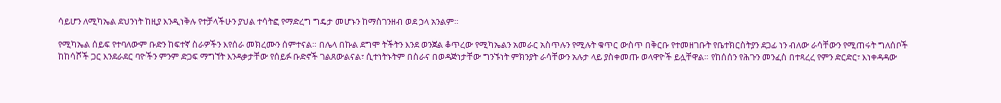ሳይሆን ለሚካኤል ደህንነት ከዚያ እንዲነቅሉ የተቻላችሁን ያህል ተሳትፎ የማድረግ ግዴታ መሆኑን ከማስገንዘብ ወደ ኃላ አንልም።

የሚካኤል ሰይፍ የተባለውም ቡድን ከፍተኛ ስራዎችን እየሰራ መክረሙን ሰምተናል። በሌላ በኩል ደግሞ ትችትን እንደ ወንጀል ቆጥረው የሚካኤልን አመራር አስጥሉን የሚሉት ቁጥር ውስጥ በቅርቡ የተመዘገቡት የቤተክርስትያን ደጋፊ ነን ብለው ራሳቸውን የሚጠሩት ግለሰቦች ከከሳሾች ጋር እንደራደር ባዮችን ምንም ድጋፍ ማግኘት እንዳቃታቸው የሰይፉ ቡድኖች ገልጸውልናል፣ ሲተነትኑትም በስራና በወዳጅነታቸው ግንኙነት ምክንያት ራሳቸውን አሉታ ላይ ያስቀመጡ ወላዋዮች ይሏቸዋል። የከሰሰን የሕጉን መንፈስ በተጻረረ የምን ድርድር፣ እነቀዳዳው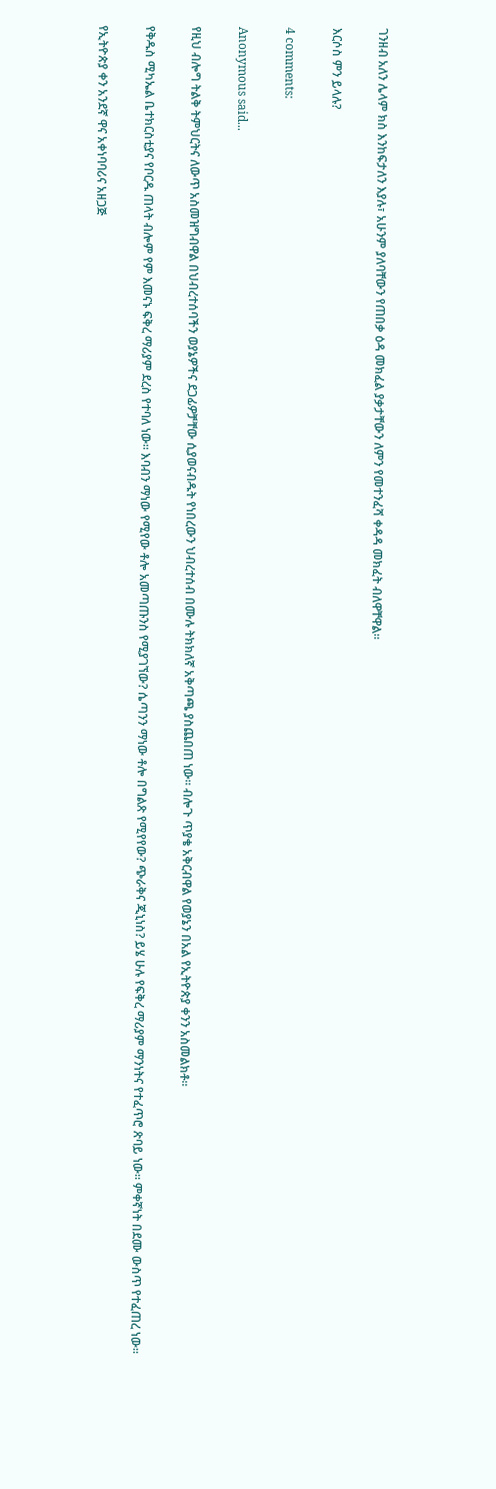ገንዘብ አለን ሌላም ክስ እንከፍታለን እያሉ፣ አሁንም ያለባቸውን የጠበቃ ዕዳ መክፈል ያቃታቸውን ለምን የመተንፈሻ ቀዳዳ መክፈት ብለዋቸዋል።

እርሶስ ምን ይላሉ?

4 comments:

Anonymous said...

የዚህ ብሎግ ትልቅ ትምህርትና ለውጥ አስመዝግብዋል በህብረተሰባችን ወያኔዎችና ደጋፊዎቻቸው ሲያወናብዱት የነበረውን ህብረተሰብ በሙሉ ትክክለኛ አቅጣጫ ያስጨበጠ ነው። ብሎጉ ጥያቄ አቅርብዋል የወያኔን በአል የኢትዮጵያ ቀንን አስመልክቶ።

የቅዱስ ሚካኤል ቤተክርስቲያና የቦርዱ ጠላት ብሎም የም እመናኑ ፍቅረ ማሪያም ደረስ የተባለ ነው። እባብን ማነው የሚየው ቶሎ አመጣጡንስ የሚያገኘው? ሴጣንን ማነው ቶሎ በግልጽ የሚየየው? ጭራቅና ጂኒነስ? ይሄ ሁሉ የፍቅረ ማሪያም ማንነትና የተፈጥሮ ጽባይ ነው። ምቀኛነት በደሙ ውስጥ የተፈጠረ ነው።

የኢትዮጵያ ቀን አንደኛ ዋና አቀነባባሪና አዘጋጅ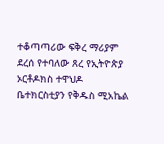ተቆጣጣሪው ፍቅረ ማሪያም ደረሰ የተባለው ጸረ የኢትዮጵያ ኦርቶዶክስ ተዋህዶ ቤተክርስቲያን የቅዱስ ሚአኬል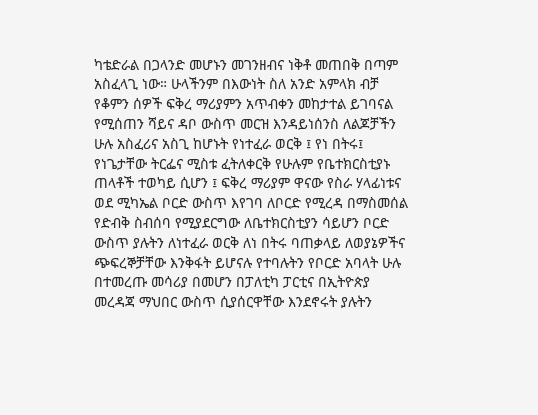ካቴድራል በጋላንድ መሆኑን መገንዘብና ነቅቶ መጠበቅ በጣም አስፈላጊ ነው። ሁላችንም በእውነት ስለ አንድ አምላክ ብቻ የቆምን ሰዎች ፍቅረ ማሪያምን አጥብቀን መከታተል ይገባናል የሚሰጠን ሻይና ዳቦ ውስጥ መርዝ እንዳይነሰንስ ለልጆቻችን ሁሉ አስፈሪና አስጊ ከሆኑት የነተፈራ ወርቅ ፤ የነ በትሩ፤ የነጌታቸው ትርፌና ሚስቱ ፈትለቀርቅ የሁሉም የቤተክርስቲያኑ ጠላቶች ተወካይ ሲሆን ፤ ፍቅረ ማሪያም ዋናው የስራ ሃላፊነቱና ወደ ሚካኤል ቦርድ ውስጥ እየገባ ለቦርድ የሚረዳ በማስመሰል የድብቅ ስብሰባ የሚያደርግው ለቤተክርስቲያን ሳይሆን ቦርድ ውስጥ ያሉትን ለነተፈራ ወርቅ ለነ በትሩ ባጠቃላይ ለወያኔዎችና ጭፍረኞቻቸው እንቅፋት ይሆናሉ የተባሉትን የቦርድ አባላት ሁሉ በተመረጡ መሳሪያ በመሆን በፓለቲካ ፓርቲና በኢትዮጵያ መረዳጃ ማህበር ውስጥ ሲያሰርዋቸው እንደኖሩት ያሉትን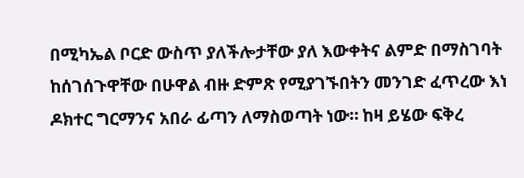በሚካኤል ቦርድ ውስጥ ያለችሎታቸው ያለ እውቀትና ልምድ በማስገባት ከሰገሰጉዋቸው በሁዋል ብዙ ድምጽ የሚያገኙበትን መንገድ ፈጥረው እነ ዶክተር ግርማንና አበራ ፊጣን ለማስወጣት ነው። ከዛ ይሄው ፍቅረ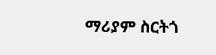ማሪያም ስርትጎ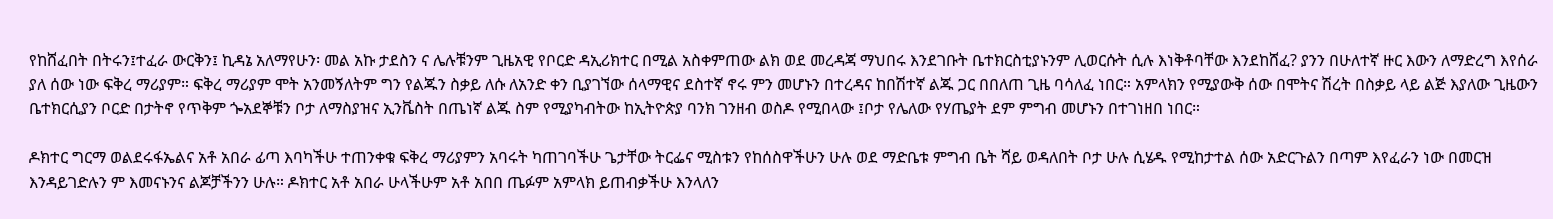የከሸፈበት በትሩን፤ተፈራ ውርቅን፤ ኪዳኔ አለማየሁን፡ መል አኩ ታደስን ና ሌሉቹንም ጊዜአዊ የቦርድ ዳኢሪክተር በሚል አስቀምጠው ልክ ወደ መረዳጃ ማህበሩ እንደገቡት ቤተክርስቲያኑንም ሊወርሱት ሲሉ እነቅቶባቸው እንደከሸፈ? ያንን በሁለተኛ ዙር እውን ለማድረግ እየሰራ ያለ ሰው ነው ፍቅረ ማሪያም። ፍቅረ ማሪያም ሞት አንመኝለትም ግን የልጁን ስቃይ ለሱ ለአንድ ቀን ቢያገኘው ሰላማዊና ደስተኛ ኖሩ ምን መሆኑን በተረዳና ከበሽተኛ ልጁ ጋር በበለጠ ጊዜ ባሳለፈ ነበር። አምላክን የሚያውቅ ሰው በሞትና ሽረት በስቃይ ላይ ልጅ እያለው ጊዜውን ቤተክርሲያን ቦርድ በታትኖ የጥቅም ጐአደኞቹን ቦታ ለማስያዝና ኢንቬስት በጤነኛ ልጁ ስም የሚያካብትው ከኢትዮጵያ ባንክ ገንዘብ ወስዶ የሚበላው ፤ቦታ የሌለው የሃጤያት ደም ምግብ መሆኑን በተገነዘበ ነበር።

ዶክተር ግርማ ወልደሩፋኤልና አቶ አበራ ፊጣ እባካችሁ ተጠንቀቁ ፍቅረ ማሪያምን አባሩት ካጠገባችሁ ጌታቸው ትርፌና ሚስቱን የከሰስዋችሁን ሁሉ ወደ ማድቤቱ ምግብ ቤት ሻይ ወዳለበት ቦታ ሁሉ ሲሄዱ የሚከታተል ሰው አድርጉልን በጣም እየፈራን ነው በመርዝ እንዳይገድሉን ም እመናኑንና ልጆቻችንን ሁሉ። ዶክተር አቶ አበራ ሁላችሁም አቶ አበበ ጤፉም አምላክ ይጠብቃችሁ እንላለን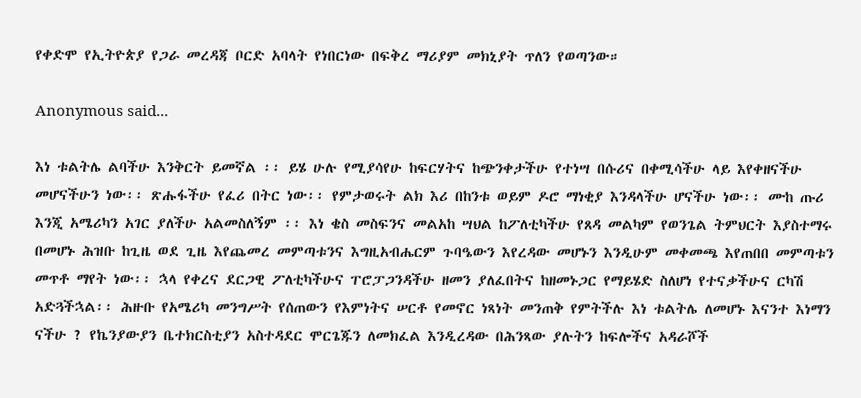የቀድሞ የኢትዮጵያ የጋራ መረዳጃ ቦርድ አባላት የነበርነው በፍቅረ ማሪያም መክኒያት ጥለን የወጣንው።

Anonymous said...

እነ ቱልትሌ ልባችሁ እንቅርት ይመኛል ፡፡ ይሄ ሁሉ የሚያሳየሁ ከፍርሃትና ከጭንቀታችሁ የተነሣ በሱሪና በቀሚሳችሁ ላይ እየቀዘናችሁ መሆናችሁን ነው፡፡ ጽሑፋችሁ የፈሪ በትር ነው፡፡ የምታወሩት ልክ እሪ በከንቱ ወይም ዶሮ ማነቂያ እንዳላችሁ ሆናችሁ ነው፡፡ ሙከ ጡሪ እንጂ አሜሪካን አገር ያለችሁ አልመስለኝም ፡፡ እነ ቄስ መስፍንና መልአከ ሣህል ከፖለቲካችሁ የጸዳ መልካም የወንጌል ትምህርት እያስተማሩ በመሆኑ ሕዝቡ ከጊዜ ወደ ጊዜ እየጨመረ መምጣቱንና እግዚአብሔርም ጉባዔውን እየረዳው መሆኑን እንዲሁም መቀመጫ እየጠበበ መምጣቱን መጥቶ ማየት ነው፡፡ ኋላ የቀረና ደርጋዊ ፖለቲካችሁና ፐሮፓጋንዳችሁ ዘመን ያለፈበትና ከዘመኑጋር የማይሄድ ስለሆነ የተናቃችሁና ርካሽ አድጓችኋል፡፡ ሕዙቡ የአሜሪካ መንግሥት የሰጠውን የእምነትና ሠርቶ የመኖር ነጻነት መንጠቅ የምትችሉ እነ ቱልትሌ ለመሆኑ እናንተ እነማን ናችሁ ? የኬንያውያን ቤተክርስቲያን አስተዳደር ሞርጌጁን ለመክፈል እንዲረዳው በሕንጻው ያሉትን ከፍሎችና አዳራሾች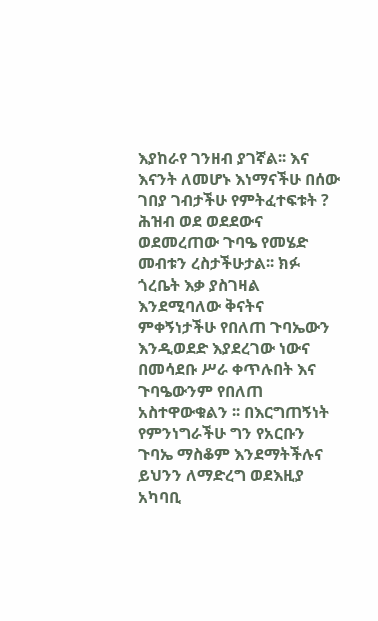እያከራየ ገንዘብ ያገኛል፡፡ እና እናንት ለመሆኑ እነማናችሁ በሰው ገበያ ገብታችሁ የምትፈተፍቱት ? ሕዝብ ወደ ወደደውና ወደመረጠው ጉባዔ የመሄድ መብቱን ረስታችሁታል፡፡ ክፉ ጎረቤት እቃ ያስገዛል እንደሚባለው ቅናትና ምቀኝነታችሁ የበለጠ ጉባኤውን እንዲወደድ እያደረገው ነውና በመሳደቡ ሥራ ቀጥሉበት እና ጉባዔውንም የበለጠ አስተዋውቁልን ፡፡ በእርግጠኝነት የምንነግራችሁ ግን የአርቡን ጉባኤ ማስቆም እንደማትችሉና ይህንን ለማድረግ ወደእዚያ አካባቢ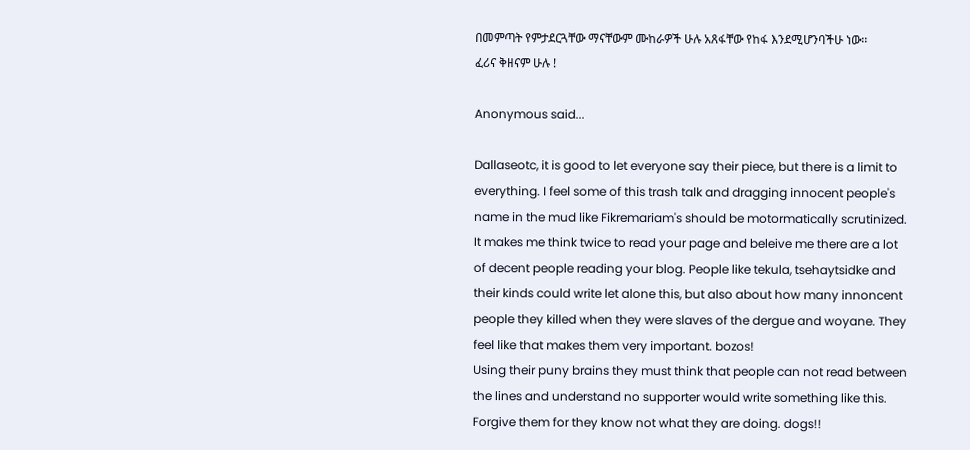በመምጣት የምታደርጓቸው ማናቸውም ሙከራዎች ሁሉ አጸፋቸው የከፋ እንደሚሆንባችሁ ነው፡፡
ፈሪና ቅዘናም ሁሉ !

Anonymous said...

Dallaseotc, it is good to let everyone say their piece, but there is a limit to everything. I feel some of this trash talk and dragging innocent people's name in the mud like Fikremariam's should be motormatically scrutinized. It makes me think twice to read your page and beleive me there are a lot of decent people reading your blog. People like tekula, tsehaytsidke and their kinds could write let alone this, but also about how many innoncent people they killed when they were slaves of the dergue and woyane. They feel like that makes them very important. bozos!
Using their puny brains they must think that people can not read between the lines and understand no supporter would write something like this. Forgive them for they know not what they are doing. dogs!!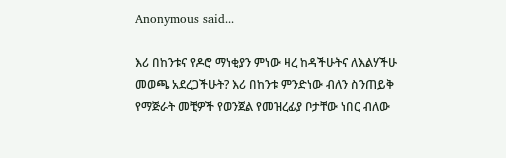Anonymous said...

እሪ በከንቱና የዶሮ ማነቂያን ምነው ዛረ ከዳችሁትና ለእልሃችሁ መወጫ አደረጋችሁት? እሪ በከንቱ ምንድነው ብለን ስንጠይቅ የማጅራት መቺዎች የወንጀል የመዝረፊያ ቦታቸው ነበር ብለው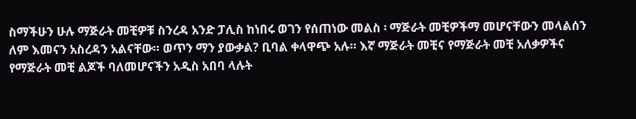ስማችሁን ሁሉ ማጅራት መቺዎቹ ስንረዳ አንድ ፓሊስ ከነበሩ ወገን የሰጠነው መልስ ፡ ማጅራት መቺዎችማ መሆናቸውን መላልሰን ለም እመናን አስረዳን አልናቸው። ወጥን ማን ያውቃል? ቢባል ቀላዋጭ አሉ። እኛ ማጅራት መቺና የማጅራት መቺ አለቃዎችና የማጅራት መቺ ልጆች ባለመሆናችን አዲስ አበባ ላሉት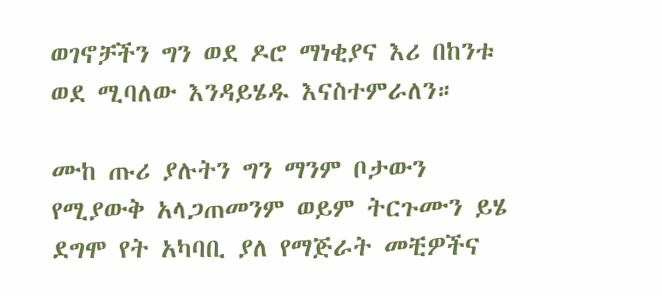ወገኖቻችን ግን ወደ ዶሮ ማነቂያና እሪ በከንቱ ወደ ሚባለው እንዳይሄዱ እናስተምራለን።

ሙከ ጡሪ ያሉትን ግን ማንም ቦታውን የሚያውቅ አላጋጠመንም ወይም ትርጉሙን ይሄ ደግሞ የት አካባቢ ያለ የማጅራት መቺዎችና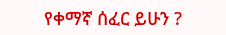የቀማኛ ሰፈር ይሁን ?